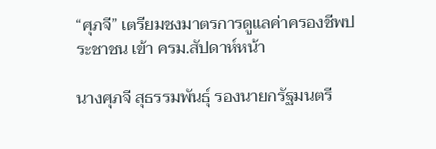“ศุภจี” เตรียมชงมาตรการดูแลค่าครองชีพประชาชน เข้า ครม.สัปดาห์หน้า

นางศุภจี สุธรรมพันธุ์ รองนายกรัฐมนตรี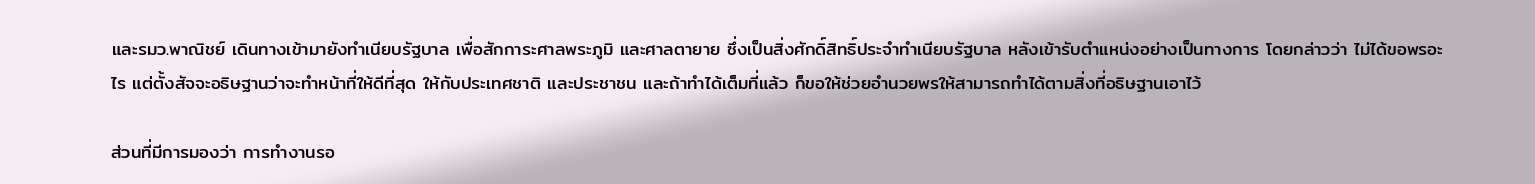และรมว.พาณิชย์ เดินทางเข้ามายังทำเนียบรัฐบาล เพื่อสักการะศาลพระภูมิ และศาลตายาย ซึ่งเป็นสิ่งศักดิ์สิทธิ์ประจำทำเนียบรัฐบาล หลังเข้ารับตำแหน่งอย่างเป็นทางการ โดยกล่าวว่า ไม่ได้ขอพรอะไร แต่ตั้งสัจจะอธิษฐานว่าจะทำหน้าที่ให้ดีที่สุด ให้กับประเทศชาติ และประชาชน และถ้าทำได้เต็มที่แล้ว ก็ขอให้ช่วยอำนวยพรให้สามารถทำได้ตามสิ่งที่อธิษฐานเอาไว้

ส่วนที่มีการมองว่า การทำงานรอ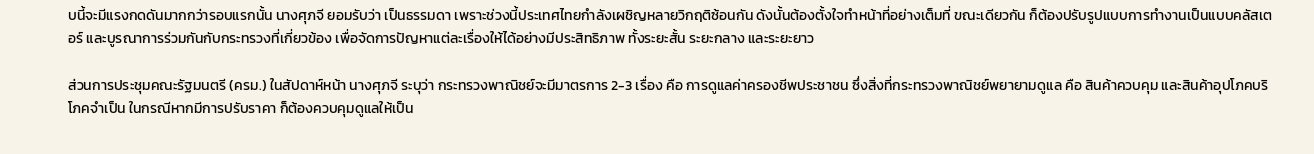บนี้จะมีแรงกดดันมากกว่ารอบแรกนั้น นางศุภจี ยอมรับว่า เป็นธรรมดา เพราะช่วงนี้ประเทศไทยกำลังเผชิญหลายวิกฤติซ้อนกัน ดังนั้นต้องตั้งใจทำหน้าที่อย่างเต็มที่ ขณะเดียวกัน ก็ต้องปรับรูปแบบการทำงานเป็นแบบคลัสเตอร์ และบูรณาการร่วมกันกับกระทรวงที่เกี่ยวข้อง เพื่อจัดการปัญหาแต่ละเรื่องให้ได้อย่างมีประสิทธิภาพ ทั้งระยะสั้น ระยะกลาง และระยะยาว

ส่วนการประชุมคณะรัฐมนตรี (ครม.) ในสัปดาห์หน้า นางศุภจี ระบุว่า กระทรวงพาณิชย์จะมีมาตรการ 2-3 เรื่อง คือ การดูแลค่าครองชีพประชาชน ซึ่งสิ่งที่กระทรวงพาณิชย์พยายามดูแล คือ สินค้าควบคุม และสินค้าอุปโภคบริโภคจำเป็น ในกรณีหากมีการปรับราคา ก็ต้องควบคุมดูแลให้เป็น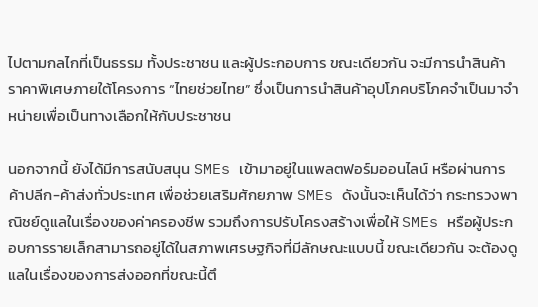ไปตามกลไกที่เป็นธรรม ทั้งประชาชน และผู้ประกอบการ ขณะเดียวกัน จะมีการนำสินค้าราคาพิเศษภายใต้โครงการ “ไทยช่วยไทย” ซึ่งเป็นการนำสินค้าอุปโภคบริโภคจำเป็นมาจำหน่ายเพื่อเป็นทางเลือกให้กับประชาชน

นอกจากนี้ ยังได้มีการสนับสนุน SMEs เข้ามาอยู่ในแพลตฟอร์มออนไลน์ หรือผ่านการค้าปลีก-ค้าส่งทั่วประเทศ เพื่อช่วยเสริมศักยภาพ SMEs ดังนั้นจะเห็นได้ว่า กระทรวงพาณิชย์ดูแลในเรื่องของค่าครองชีพ รวมถึงการปรับโครงสร้างเพื่อให้ SMEs หรือผู้ประกอบการรายเล็กสามารถอยู่ได้ในสภาพเศรษฐกิจที่มีลักษณะแบบนี้ ขณะเดียวกัน จะต้องดูแลในเรื่องของการส่งออกที่ขณะนี้ตึ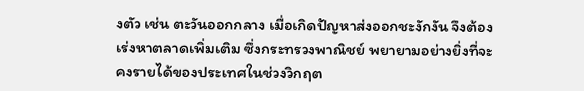งตัว เช่น ตะวันออกกลาง เมื่อเกิดปัญหาส่งออกชะงักงัน จึงต้องเร่งหาตลาดเพิ่มเติม ซึ่งกระทรวงพาณิชย์ พยายามอย่างยิ่งที่จะคงรายได้ของประเทศในช่วงวิกฤต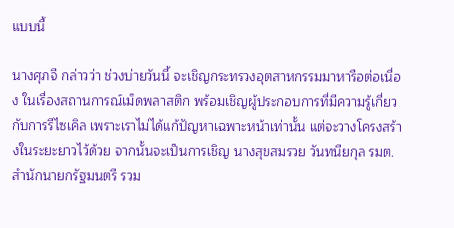แบบนี้

นางศุภจี กล่าวว่า ช่วงบ่ายวันนี้ จะเชิญกระทรวงอุตสาหกรรมมาหารือต่อเนื่อง ในเรื่องสถานการณ์เม็ดพลาสติก พร้อมเชิญผู้ประกอบการที่มีความรู้เกี่ยวกับการรีไซเคิล เพราะเราไม่ได้แก้ปัญหาเฉพาะหน้าเท่านั้น แต่จะวางโครงสร้างในระยะยาวไว้ด้วย จากนั้นจะเป็นการเชิญ นางสุขสมรวย วันทนียกุล รมต.สำนักนายกรัฐมนตรี รวม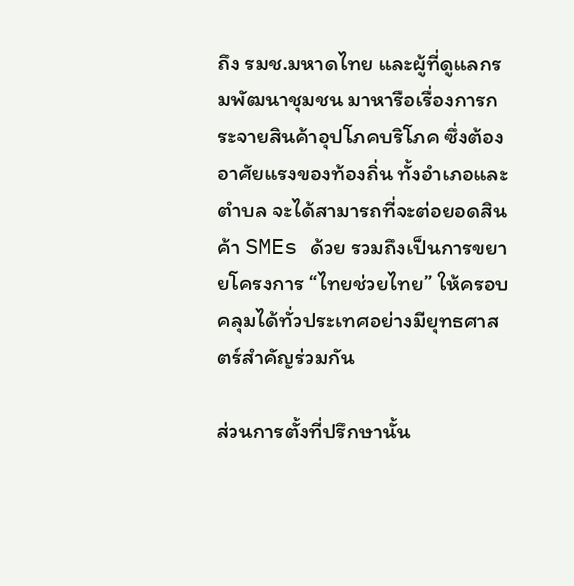ถึง รมช.มหาดไทย และผู้ที่ดูแลกรมพัฒนาชุมชน มาหารือเรื่องการกระจายสินค้าอุปโภคบริโภค ซึ่งต้องอาศัยแรงของท้องถิ่น ทั้งอำเภอและตำบล จะได้สามารถที่จะต่อยอดสินค้า SMEs ด้วย รวมถึงเป็นการขยายโครงการ “ไทยช่วยไทย” ให้ครอบคลุมได้ทั่วประเทศอย่างมียุทธศาสตร์สำคัญร่วมกัน

ส่วนการตั้งที่ปรึกษานั้น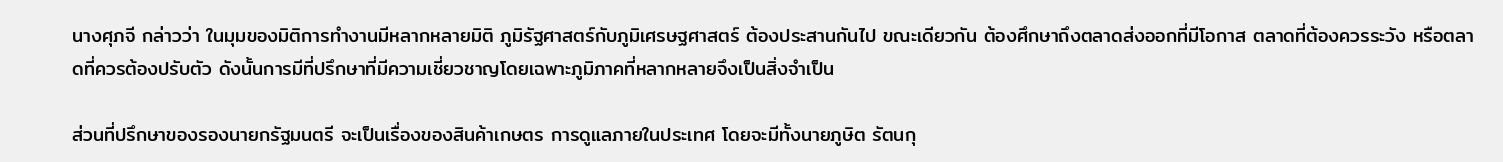นางศุภจี กล่าวว่า ในมุมของมิติการทำงานมีหลากหลายมิติ ภูมิรัฐศาสตร์กับภูมิเศรษฐศาสตร์ ต้องประสานกันไป ขณะเดียวกัน ต้องศึกษาถึงตลาดส่งออกที่มีโอกาส ตลาดที่ต้องควรระวัง หรือตลาดที่ควรต้องปรับตัว ดังนั้นการมีที่ปรึกษาที่มีความเชี่ยวชาญโดยเฉพาะภูมิภาคที่หลากหลายจึงเป็นสิ่งจำเป็น

ส่วนที่ปรึกษาของรองนายกรัฐมนตรี จะเป็นเรื่องของสินค้าเกษตร การดูแลภายในประเทศ โดยจะมีทั้งนายภูษิต รัตนกุ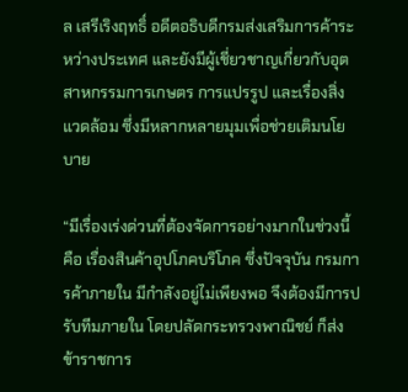ล เสรีเริงฤทธิ์ อดีตอธิบดีกรมส่งเสริมการค้าระหว่างประเทศ และยังมีผู้เชี่ยวชาญเกี่ยวกับอุตสาหกรรมการเกษตร การแปรรูป และเรื่องสิ่งแวดล้อม ซึ่งมีหลากหลายมุมเพื่อช่วยเติมนโยบาย

“มีเรื่องเร่งด่วนที่ต้องจัดการอย่างมากในช่วงนี้ คือ เรื่องสินค้าอุปโภคบริโภค ซึ่งปัจจุบัน กรมการค้าภายใน มีกำลังอยู่ไม่เพียงพอ จึงต้องมีการปรับทีมภายใน โดยปลัดกระทรวงพาณิชย์ ก็ส่งข้าราชการ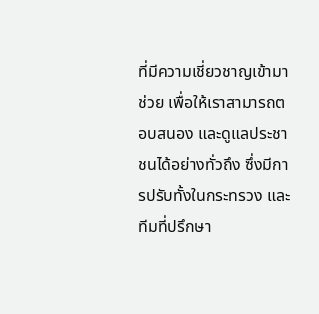ที่มีความเชี่ยวชาญเข้ามาช่วย เพื่อให้เราสามารถตอบสนอง และดูแลประชาชนได้อย่างทั่วถึง ซึ่งมีการปรับทั้งในกระทรวง และทีมที่ปรึกษา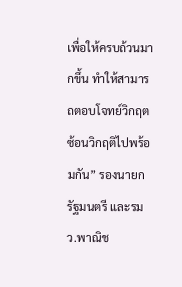เพื่อให้ครบถ้วนมากขึ้น ทำให้สามารถตอบโจทย์วิกฤตซ้อนวิกฤติไปพร้อมกัน” รองนายกรัฐมนตรี และรมว.พาณิช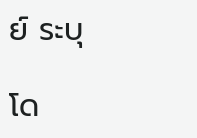ย์ ระบุ

โด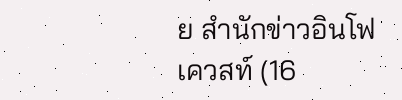ย สำนักข่าวอินโฟเควสท์ (16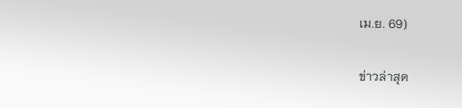เม.ย. 69)

ข่าวล่าสุด